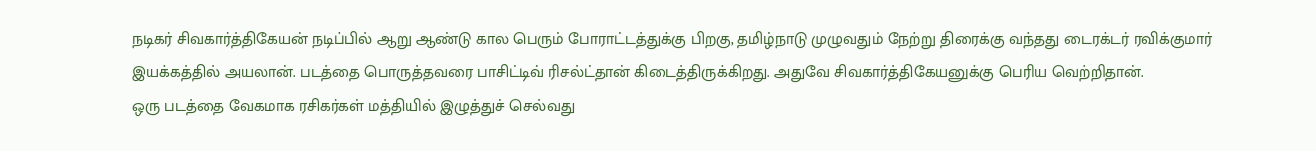நடிகர் சிவகார்த்திகேயன் நடிப்பில் ஆறு ஆண்டு கால பெரும் போராட்டத்துக்கு பிறகு, தமிழ்நாடு முழுவதும் நேற்று திரைக்கு வந்தது டைரக்டர் ரவிக்குமார் இயக்கத்தில் அயலான். படத்தை பொருத்தவரை பாசிட்டிவ் ரிசல்ட்தான் கிடைத்திருக்கிறது. அதுவே சிவகார்த்திகேயனுக்கு பெரிய வெற்றிதான்.
ஒரு படத்தை வேகமாக ரசிகர்கள் மத்தியில் இழுத்துச் செல்வது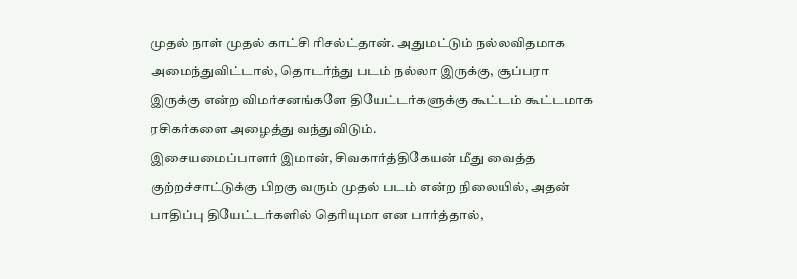முதல் நாள் முதல் காட்சி ரிசல்ட்தான். அதுமட்டும் நல்லவிதமாக அமைந்துவிட்டால், தொடர்ந்து படம் நல்லா இருக்கு, சூப்பரா இருக்கு என்ற விமர்சனங்களே தியேட்டர்களுக்கு கூட்டம் கூட்டமாக ரசிகர்களை அழைத்து வந்துவிடும்.
இசையமைப்பாளர் இமான், சிவகார்த்திகேயன் மீது வைத்த குற்றச்சாட்டுக்கு பிறகு வரும் முதல் படம் என்ற நிலையில், அதன் பாதிப்பு தியேட்டர்களில் தெரியுமா என பார்த்தால்,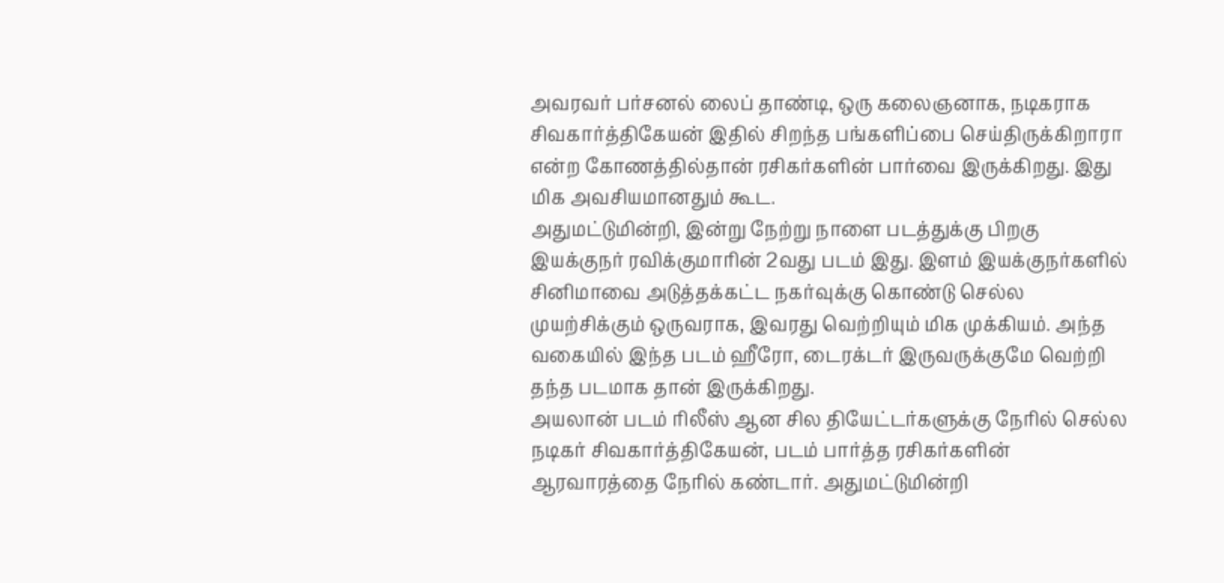அவரவர் பர்சனல் லைப் தாண்டி, ஒரு கலைஞனாக, நடிகராக சிவகார்த்திகேயன் இதில் சிறந்த பங்களிப்பை செய்திருக்கிறாரா என்ற கோணத்தில்தான் ரசிகர்களின் பார்வை இருக்கிறது. இது மிக அவசியமானதும் கூட.
அதுமட்டுமின்றி, இன்று நேற்று நாளை படத்துக்கு பிறகு இயக்குநர் ரவிக்குமாரின் 2வது படம் இது. இளம் இயக்குநர்களில் சினிமாவை அடுத்தக்கட்ட நகர்வுக்கு கொண்டு செல்ல முயற்சிக்கும் ஒருவராக, இவரது வெற்றியும் மிக முக்கியம். அந்த வகையில் இந்த படம் ஹீரோ, டைரக்டர் இருவருக்குமே வெற்றி தந்த படமாக தான் இருக்கிறது.
அயலான் படம் ரிலீஸ் ஆன சில தியேட்டர்களுக்கு நேரில் செல்ல நடிகர் சிவகார்த்திகேயன், படம் பார்த்த ரசிகர்களின் ஆரவாரத்தை நேரில் கண்டார். அதுமட்டுமின்றி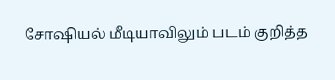சோஷியல் மீடியாவிலும் படம் குறித்த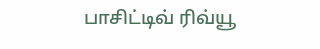பாசிட்டிவ் ரிவ்யூ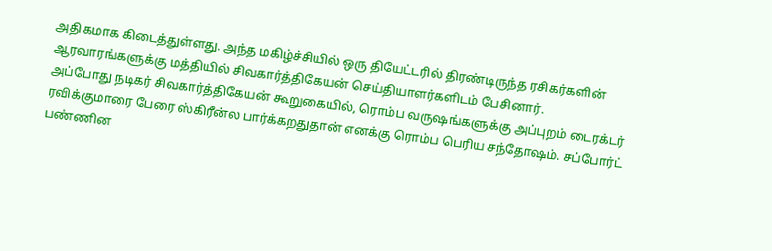அதிகமாக கிடைத்துள்ளது. அந்த மகிழ்ச்சியில் ஒரு தியேட்டரில் திரண்டிருந்த ரசிகர்களின் ஆரவாரங்களுக்கு மத்தியில் சிவகார்த்திகேயன் செய்தியாளர்களிடம் பேசினார்.
அப்போது நடிகர் சிவகார்த்திகேயன் கூறுகையில், ரொம்ப வருஷங்களுக்கு அப்புறம் டைரக்டர் ரவிக்குமாரை பேரை ஸ்கிரீன்ல பார்க்கறதுதான் எனக்கு ரொம்ப பெரிய சந்தோஷம். சப்போர்ட் பண்ணின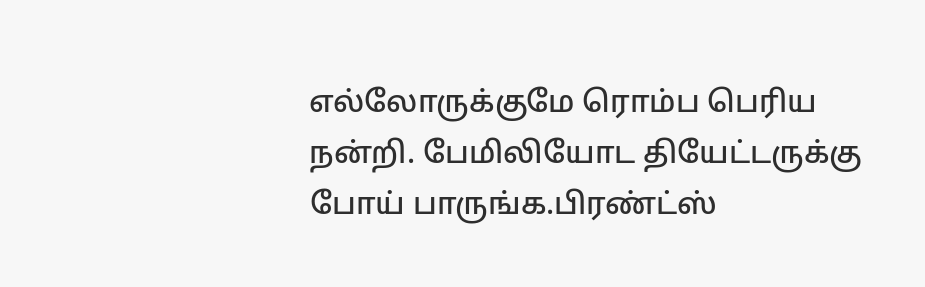எல்லோருக்குமே ரொம்ப பெரிய நன்றி. பேமிலியோட தியேட்டருக்கு போய் பாருங்க.பிரண்ட்ஸ்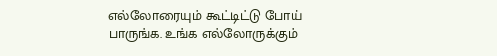எல்லோரையும் கூட்டிட்டு போய் பாருங்க. உங்க எல்லோருக்கும்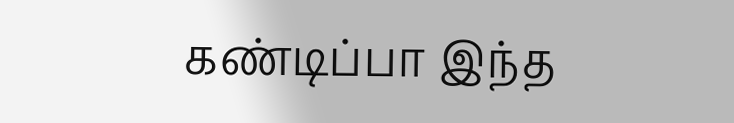கண்டிப்பா இந்த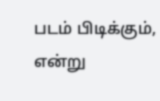படம் பிடிக்கும், என்று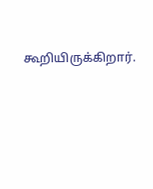கூறியிருக்கிறார்.